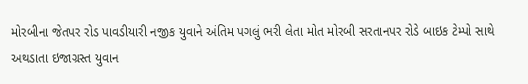મોરબીના જેતપર રોડ પાવડીયારી નજીક યુવાને અંતિમ પગલું ભરી લેતા મોત મોરબી સરતાનપર રોડે બાઇક ટેમ્પો સાથે અથડાતા ઇજાગ્રસ્ત યુવાન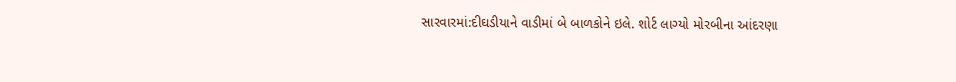સારવારમાં:દીઘડીયાને વાડીમાં બે બાળકોને ઇલે. શોર્ટ લાગ્યો મોરબીના આંદરણા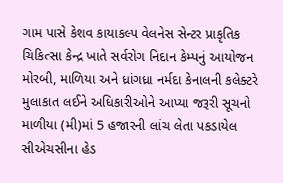ગામ પાસે કેશવ કાયાકલ્પ વેલનેસ સેન્ટર પ્રાકૃતિક ચિકિત્સા કેન્દ્ર ખાતે સર્વરોગ નિદાન કેમ્પનું આયોજન મોરબી, માળિયા અને ધ્રાંગધ્રા નર્મદા કેનાલની કલેક્ટરે મુલાકાત લઈને અધિકારીઓને આપ્યા જરૂરી સૂચનો માળીયા (મી)માં 5 હજારની લાંચ લેતા પકડાયેલ સીએચસીના હેડ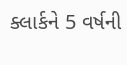ક્લાર્કને 5 વર્ષની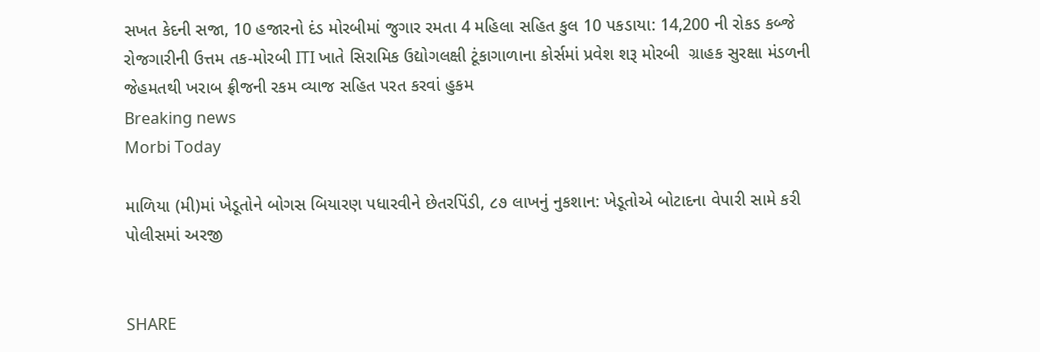સખત કેદની સજા, 10 હજારનો દંડ મોરબીમાં જુગાર રમતા 4 મહિલા સહિત કુલ 10 પકડાયા: 14,200 ની રોકડ કબ્જે રોજગારીની ઉત્તમ તક-મોરબી ITI ખાતે સિરામિક ઉદ્યોગલક્ષી ટૂંકાગાળાના કોર્સમાં પ્રવેશ શરૂ મોરબી  ગ્રાહક સુરક્ષા મંડળની  જેહમતથી ખરાબ ફ્રીજની રકમ વ્યાજ સહિત પરત કરવાં હુકમ
Breaking news
Morbi Today

માળિયા (મી)માં ખેડૂતોને બોગસ બિયારણ પધારવીને છેતરપિંડી, ૮૭ લાખનું નુકશાન: ખેડૂતોએ બોટાદના વેપારી સામે કરી પોલીસમાં અરજી


SHARE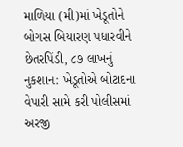માળિયા (મી)માં ખેડૂતોને બોગસ બિયારણ પધારવીને છેતરપિંડી, ૮૭ લાખનું નુકશાન: ખેડૂતોએ બોટાદના વેપારી સામે કરી પોલીસમાં અરજી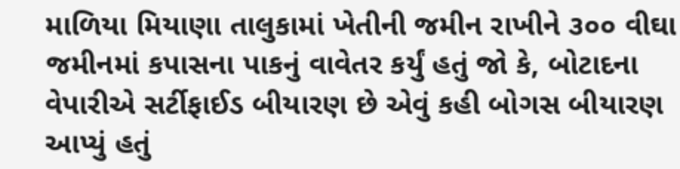માળિયા મિયાણા તાલુકામાં ખેતીની જમીન રાખીને ૩૦૦ વીઘા જમીનમાં કપાસના પાકનું વાવેતર કર્યું હતું જો કે, બોટાદના વેપારીએ સર્ટીફાઈડ બીયારણ છે એવું કહી બોગસ બીયારણ આપ્યું હતું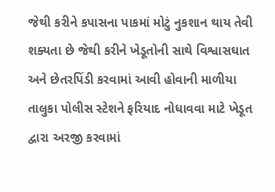જેથી કરીને કપાસના પાકમાં મોટું નુકશાન થાય તેવી શક્યતા છે જેથી કરીને ખેડૂતોની સાથે વિશ્વાસઘાત અને છેતરપિંડી કરવામાં આવી હોવાની માળીયા તાલુકા પોલીસ સ્ટેશને ફરિયાદ નોધાવવા માટે ખેડૂત દ્વારા અરજી કરવામાં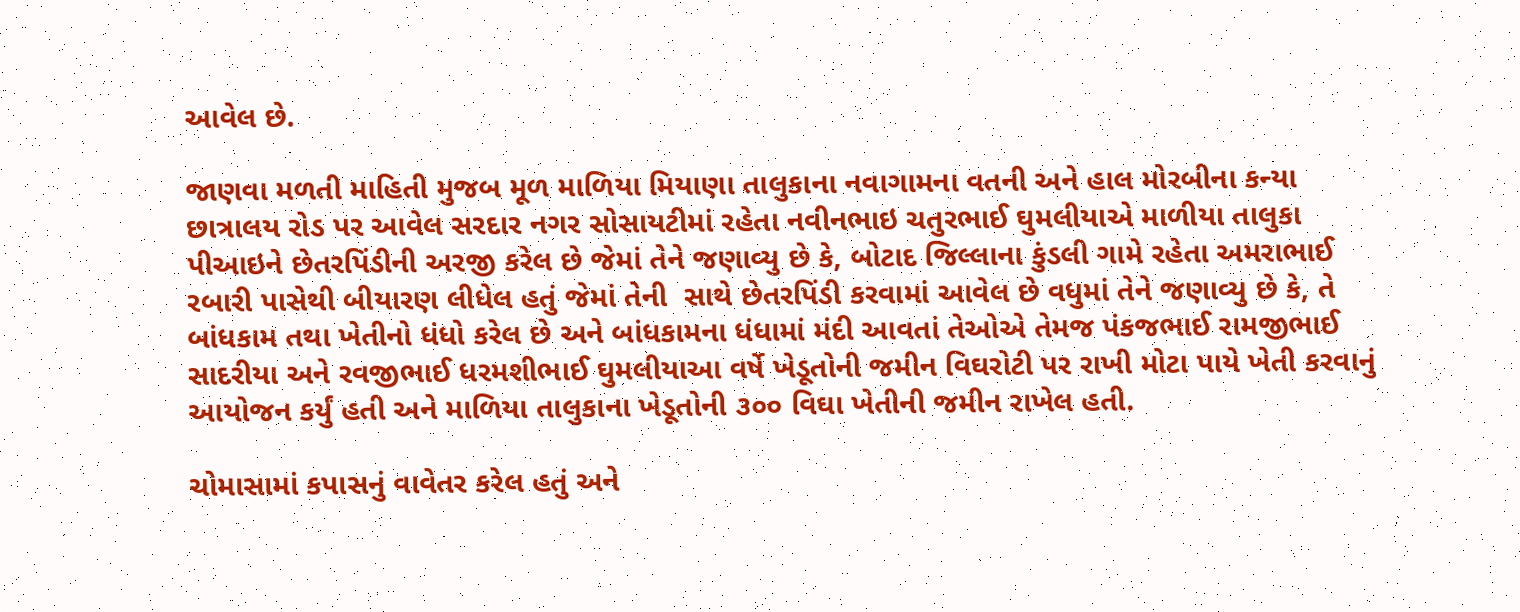આવેલ છે.

જાણવા મળતી માહિતી મુજબ મૂળ માળિયા મિયાણા તાલુકાના નવાગામના વતની અને હાલ મોરબીના કન્યા છાત્રાલય રોડ પર આવેલ સરદાર નગર સોસાયટીમાં રહેતા નવીનભાઇ ચતુરભાઈ ઘુમલીયાએ માળીયા તાલુકા પીઆઇને છેતરપિંડીની અરજી કરેલ છે જેમાં તેને જણાવ્યુ છે કે, બોટાદ જિલ્લાના કુંડલી ગામે રહેતા અમરાભાઈ રબારી પાસેથી બીયારણ લીધેલ હતું જેમાં તેની  સાથે છેતરપિંડી કરવામાં આવેલ છે વધુમાં તેને જણાવ્યુ છે કે, તે બાંધકામ તથા ખેતીનો ધંધો કરેલ છે અને બાંધકામના ધંધામાં મંદી આવતાં તેઓએ તેમજ પંકજભાઈ રામજીભાઈ સાદરીયા અને રવજીભાઈ ધરમશીભાઈ ઘુમલીયાઆ વર્ષે ખેડૂતોની જમીન વિઘરોટી પર રાખી મોટા પાયે ખેતી કરવાનું આયોજન કર્યું હતી અને માળિયા તાલુકાના ખેડૂતોની ૩૦૦ વિઘા ખેતીની જમીન રાખેલ હતી.

ચોમાસામાં કપાસનું વાવેતર કરેલ હતું અને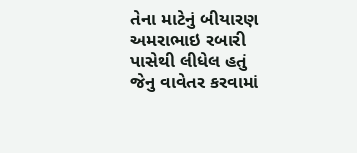તેના માટેનું બીયારણ અમરાભાઇ રબારી પાસેથી લીધેલ હતું જેનુ વાવેતર કરવામાં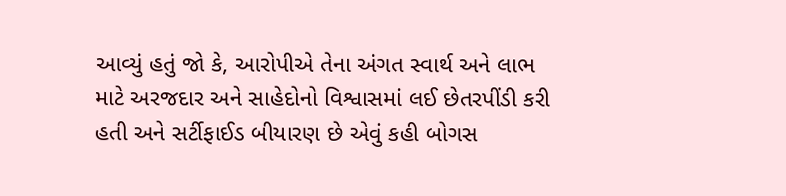આવ્યું હતું જો કે, આરોપીએ તેના અંગત સ્વાર્થ અને લાભ માટે અરજદાર અને સાહેદોનો વિશ્વાસમાં લઈ છેતરપીંડી કરી હતી અને સર્ટીફાઈડ બીયારણ છે એવું કહી બોગસ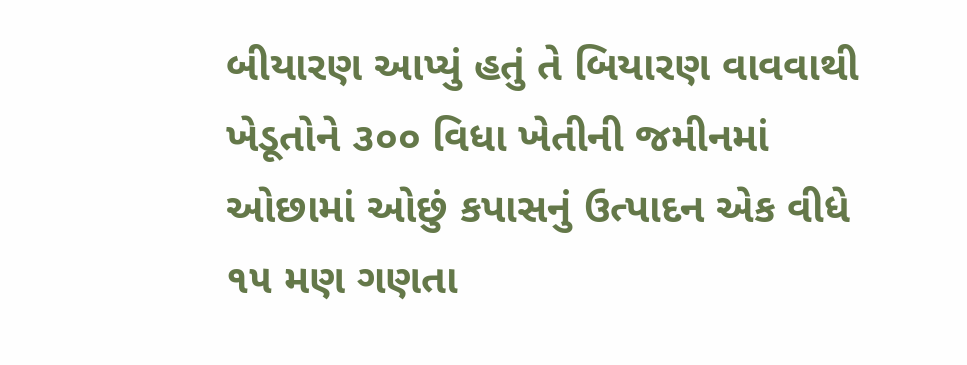બીયારણ આપ્યું હતું તે બિયારણ વાવવાથી ખેડૂતોને ૩૦૦ વિધા ખેતીની જમીનમાં ઓછામાં ઓછું કપાસનું ઉત્પાદન એક વીધે ૧૫ મણ ગણતા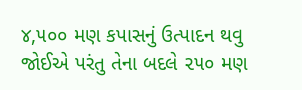૪,૫૦૦ મણ કપાસનું ઉત્પાદન થવુ જોઈએ પરંતુ તેના બદલે ૨૫૦ મણ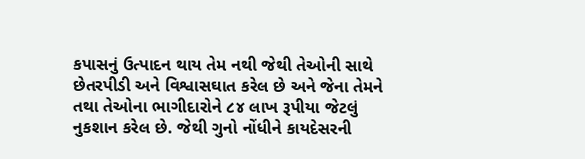કપાસનું ઉત્પાદન થાય તેમ નથી જેથી તેઓની સાથે છેતરપીડી અને વિશ્વાસઘાત કરેલ છે અને જેના તેમને તથા તેઓના ભાગીદારોને ૮૪ લાખ રૂપીયા જેટલું નુકશાન કરેલ છે. જેથી ગુનો નોંધીને કાયદેસરની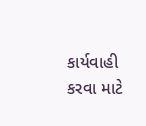કાર્યવાહી કરવા માટે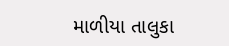માળીયા તાલુકા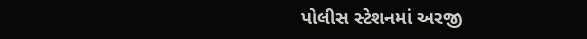પોલીસ સ્ટેશનમાં અરજી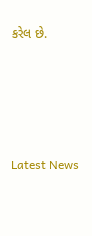કરેલ છે.






Latest News